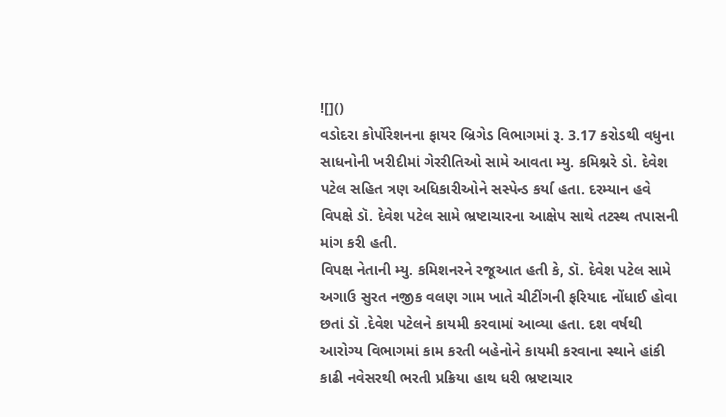![]()
વડોદરા કોર્પોરેશનના ફાયર બ્રિગેડ વિભાગમાં રૂ. 3.17 કરોડથી વધુના સાધનોની ખરીદીમાં ગેરરીતિઓ સામે આવતા મ્યુ. કમિશ્નરે ડો. દેવેશ પટેલ સહિત ત્રણ અધિકારીઓને સસ્પેન્ડ કર્યા હતા. દરમ્યાન હવે વિપક્ષે ડૉ. દેવેશ પટેલ સામે ભ્રષ્ટાચારના આક્ષેપ સાથે તટસ્થ તપાસની માંગ કરી હતી.
વિપક્ષ નેતાની મ્યુ. કમિશનરને રજૂઆત હતી કે, ડૉ. દેવેશ પટેલ સામે અગાઉ સુરત નજીક વલણ ગામ ખાતે ચીટીંગની ફરિયાદ નોંધાઈ હોવા છતાં ડૉ .દેવેશ પટેલને કાયમી કરવામાં આવ્યા હતા. દશ વર્ષથી આરોગ્ય વિભાગમાં કામ કરતી બહેનોને કાયમી કરવાના સ્થાને હાંકી કાઢી નવેસરથી ભરતી પ્રક્રિયા હાથ ધરી ભ્રષ્ટાચાર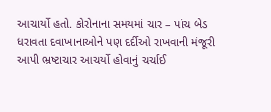આચાર્યો હતો. કોરોનાના સમયમાં ચાર – પાંચ બેડ ધરાવતા દવાખાનાઓને પણ દર્દીઓ રાખવાની મંજૂરી આપી ભ્રષ્ટાચાર આચર્યો હોવાનું ચર્ચાઈ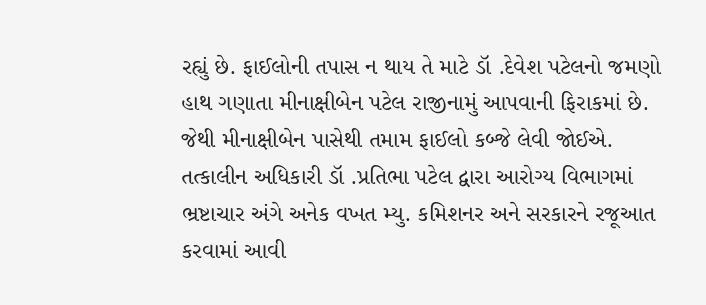રહ્યું છે. ફાઈલોની તપાસ ન થાય તે માટે ડૉ .દેવેશ પટેલનો જમણો હાથ ગણાતા મીનાક્ષીબેન પટેલ રાજીનામું આપવાની ફિરાકમાં છે. જેથી મીનાક્ષીબેન પાસેથી તમામ ફાઈલો કબ્જે લેવી જોઈએ. તત્કાલીન અધિકારી ડૉ .પ્રતિભા પટેલ દ્વારા આરોગ્ય વિભાગમાં ભ્રષ્ટાચાર અંગે અનેક વખત મ્યુ. કમિશનર અને સરકારને રજૂઆત કરવામાં આવી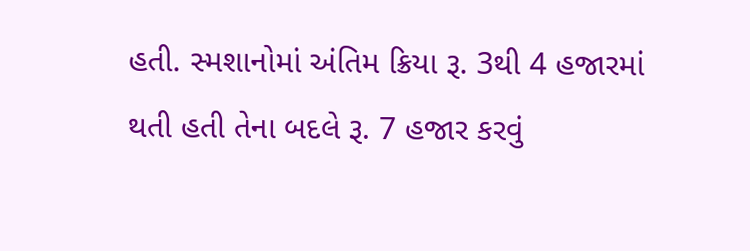હતી. સ્મશાનોમાં અંતિમ ક્રિયા રૂ. 3થી 4 હજારમાં થતી હતી તેના બદલે રૂ. 7 હજાર કરવું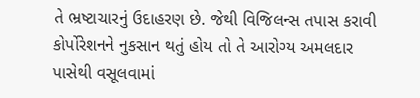તે ભ્રષ્ટાચારનું ઉદાહરણ છે. જેથી વિજિલન્સ તપાસ કરાવી કોર્પોરેશનને નુકસાન થતું હોય તો તે આરોગ્ય અમલદાર પાસેથી વસૂલવામાં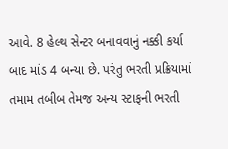આવે. 8 હેલ્થ સેન્ટર બનાવવાનું નક્કી કર્યા બાદ માંડ 4 બન્યા છે. પરંતુ ભરતી પ્રક્રિયામાં તમામ તબીબ તેમજ અન્ય સ્ટાફની ભરતી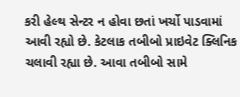કરી હેલ્થ સેન્ટર ન હોવા છતાં ખર્ચો પાડવામાં આવી રહ્યો છે. કેટલાક તબીબો પ્રાઇવેટ ક્લિનિક ચલાવી રહ્યા છે. આવા તબીબો સામે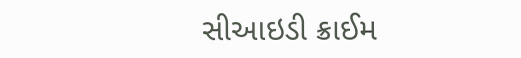સીઆઇડી ક્રાઈમ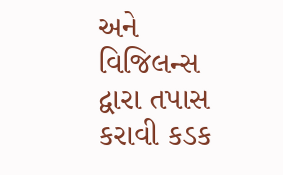અને વિજિલન્સ દ્વારા તપાસ કરાવી કડક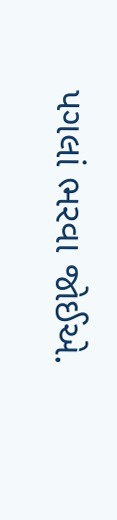પગલાં ભરવા જોઈએ.